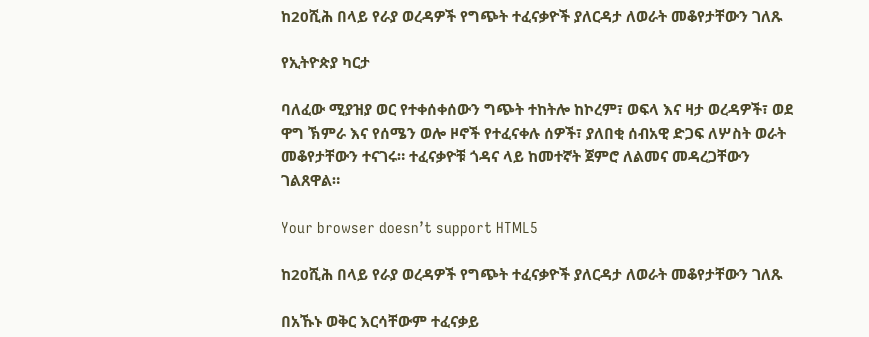ከ20ሺሕ በላይ የራያ ወረዳዎች የግጭት ተፈናቃዮች ያለርዳታ ለወራት መቆየታቸውን ገለጹ

የኢትዮጵያ ካርታ

ባለፈው ሚያዝያ ወር የተቀሰቀሰውን ግጭት ተከትሎ ከኮረም፣ ወፍላ እና ዛታ ወረዳዎች፣ ወደ ዋግ ኽምራ እና የሰሜን ወሎ ዞኖች የተፈናቀሉ ሰዎች፣ ያለበቂ ሰብአዊ ድጋፍ ለሦስት ወራት መቆየታቸውን ተናገሩ። ተፈናቃዮቹ ጎዳና ላይ ከመተኛት ጀምሮ ለልመና መዳረጋቸውን ገልጸዋል።

Your browser doesn’t support HTML5

ከ20ሺሕ በላይ የራያ ወረዳዎች የግጭት ተፈናቃዮች ያለርዳታ ለወራት መቆየታቸውን ገለጹ

በአኹኑ ወቅር እርሳቸውም ተፈናቃይ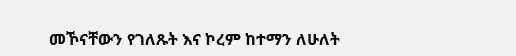መኾናቸውን የገለጹት እና ኮረም ከተማን ለሁለት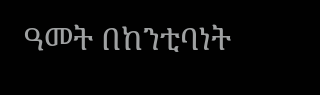ዓመት በከንቲባነት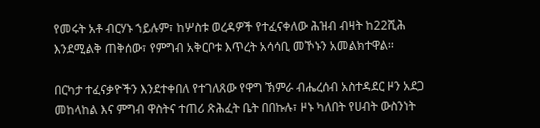የመሩት አቶ ብርሃኑ ኀይሉም፣ ከሦስቱ ወረዳዎች የተፈናቀለው ሕዝብ ብዛት ከ22ሺሕ እንደሚልቅ ጠቅሰው፣ የምግብ አቅርቦቱ እጥረት አሳሳቢ መኾኑን አመልክተዋል፡፡

በርካታ ተፈናቃዮችን እንደተቀበለ የተገለጸው የዋግ ኽምራ ብሔረሰብ አስተዳደር ዞን አደጋ መከላከል እና ምግብ ዋስትና ተጠሪ ጽሕፈት ቤት በበኩሉ፣ ዞኑ ካለበት የሀብት ውስንነት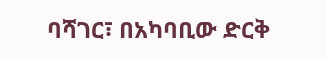ባሻገር፣ በአካባቢው ድርቅ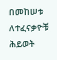በመከሠቱ ለተፈናቃዮቹ ሕይወት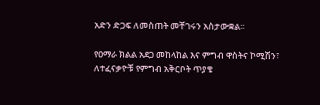አድን ድጋፍ ለመስጠት መቸገሩን አስታውቋል፡፡

የዐማራ ክልል አደጋ መከላከል እና ምግብ ዋስትና ኮሚሽን፣ ለተፈናቃዮቹ የምግብ አቅርቦት ጥያቄ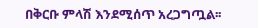በቅርቡ ምላሽ እንደሚሰጥ አረጋግጧል፡፡